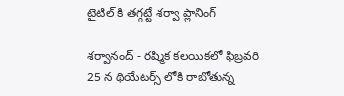టైటిల్ కి తగ్గట్టే శర్వా ప్లానింగ్

శర్వానంద్ - రష్మిక కలయికలో ఫిబ్రవరి 25 న థియేటర్స్ లోకి రాబోతున్న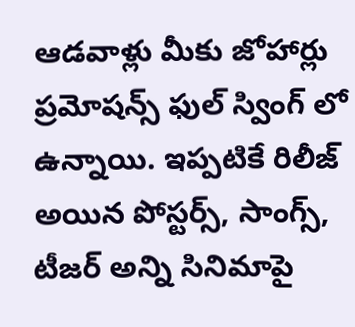ఆడవాళ్లు మీకు జోహార్లు ప్రమోషన్స్ ఫుల్ స్వింగ్ లో ఉన్నాయి. ఇప్పటికే రిలీజ్ అయిన పోస్టర్స్, సాంగ్స్, టీజర్ అన్ని సినిమాపై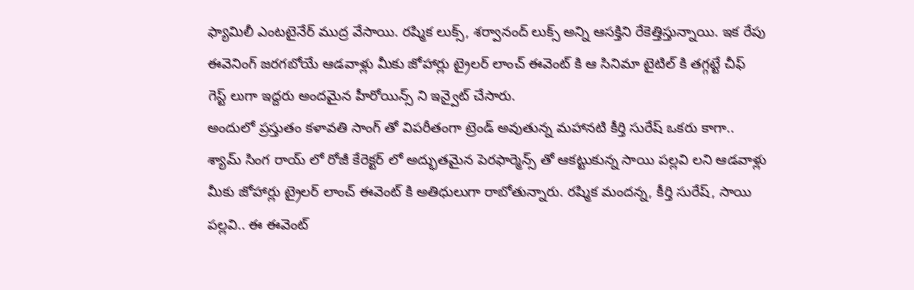ఫ్యామిలీ ఎంటటైనేర్ ముద్ర వేసాయి. రష్మిక లుక్స్, శర్వానంద్ లుక్స్ అన్ని ఆసక్తిని రేకెత్తిస్తున్నాయి. ఇక రేపు ఈవెనింగ్ జరగబోయే ఆడవాళ్లు మీకు జోహార్లు ట్రైలర్ లాంచ్ ఈవెంట్ కి ఆ సినిమా టైటిల్ కి తగ్గట్టే చీఫ్ గెస్ట్ లుగా ఇద్దరు అందమైన హీరోయిన్స్ ని ఇన్వైట్ చేసారు.
అందులో ప్రస్తుతం కళావతి సాంగ్ తో విపరీతంగా ట్రెండ్ అవుతున్న మహానటి కీర్తి సురేష్ ఒకరు కాగా.. శ్యామ్ సింగ రాయ్ లో రోజీ కేరెక్టర్ లో అద్భుతమైన పెరఫార్మెన్స్ తో ఆకట్టుకున్న సాయి పల్లవి లని ఆడవాళ్లు మీకు జోహార్లు ట్రైలర్ లాంచ్ ఈవెంట్ కి అతిధులుగా రాబోతున్నారు. రష్మిక మందన్న, కీర్తి సురేష్, సాయి పల్లవి.. ఈ ఈవెంట్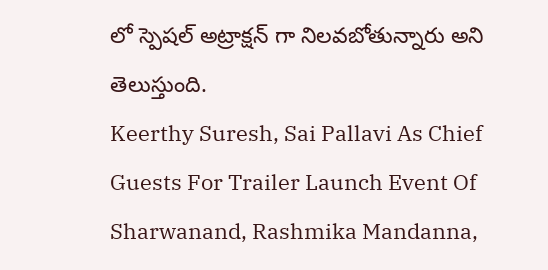లో స్పెషల్ అట్రాక్షన్ గా నిలవబోతున్నారు అని తెలుస్తుంది.
Keerthy Suresh, Sai Pallavi As Chief Guests For Trailer Launch Event Of Sharwanand, Rashmika Mandanna,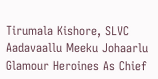Tirumala Kishore, SLVC Aadavaallu Meeku Johaarlu
Glamour Heroines As Chief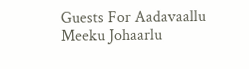Guests For Aadavaallu Meeku Johaarlu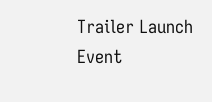Trailer Launch Event